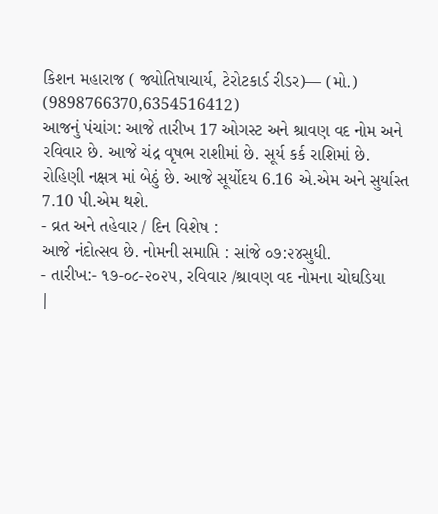કિશન મહારાજ ( જ્યોતિષાચાર્ય, ટેરોટકાર્ડ રીડર)— (મો.) (9898766370,6354516412)
આજનું પંચાંગ: આજે તારીખ 17 ઓગસ્ટ અને શ્રાવણ વદ નોમ અને રવિવાર છે. આજે ચંદ્ર વૃષભ રાશીમાં છે. સૂર્ય કર્ક રાશિમાં છે. રોહિણી નક્ષત્ર માં બેઠું છે. આજે સૂર્યોદય 6.16 એ.એમ અને સુર્યાસ્ત 7.10 પી.એમ થશે.
- વ્રત અને તહેવાર / દિન વિશેષ :
આજે નંદોત્સવ છે. નોમની સમાપ્તિ : સાંજે ૦૭:૨૪સુધી.
- તારીખ:- ૧૭-૦૮-૨૦૨૫, રવિવાર /શ્રાવણ વદ નોમના ચોઘડિયા
|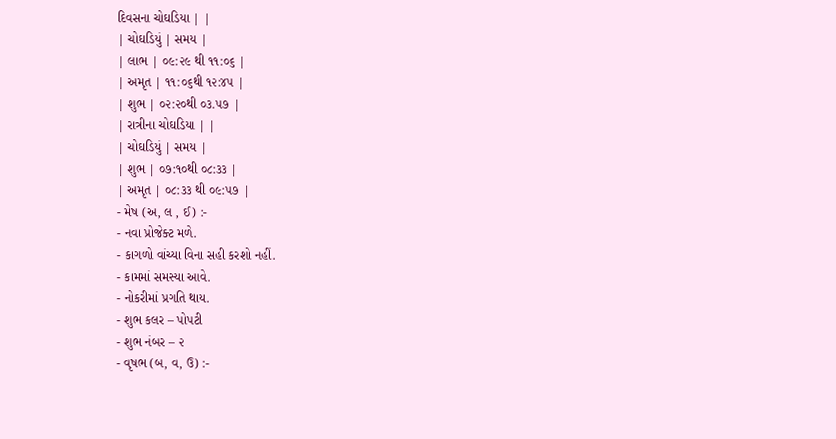દિવસના ચોઘડિયા | |
| ચોઘડિયું | સમય |
| લાભ | ૦૯:૨૯ થી ૧૧:૦૬ |
| અમૃત | ૧૧:૦૬થી ૧૨:૪૫ |
| શુભ | ૦૨:૨૦થી ૦૩.૫૭ |
| રાત્રીના ચોઘડિયા | |
| ચોઘડિયું | સમય |
| શુભ | ૦૭:૧૦થી ૦૮:૩૩ |
| અમૃત | ૦૮:૩૩ થી ૦૯:૫૭ |
- મેષ (અ, લ , ઈ) :-
- નવા પ્રોજેક્ટ મળે.
- કાગળો વાંચ્યા વિના સહી કરશો નહીં.
- કામમાં સમસ્યા આવે.
- નોકરીમાં પ્રગતિ થાય.
- શુભ કલર – પોપટી
- શુભ નંબર – ૨
- વૃષભ (બ, વ, ઉ) :-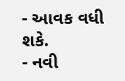- આવક વધી શકે.
- નવી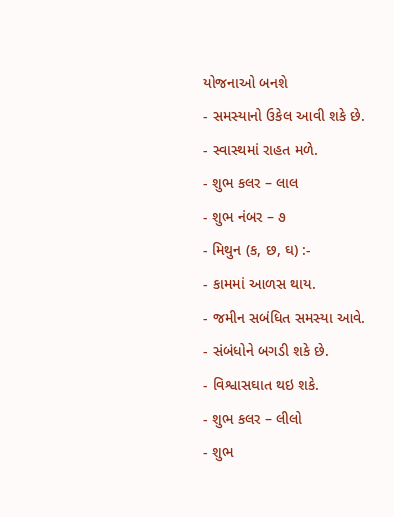યોજનાઓ બનશે
- સમસ્યાનો ઉકેલ આવી શકે છે.
- સ્વાસ્થમાં રાહત મળે.
- શુભ કલર – લાલ
- શુભ નંબર – ૭
- મિથુન (ક, છ, ઘ) :-
- કામમાં આળસ થાય.
- જમીન સબંધિત સમસ્યા આવે.
- સંબંધોને બગડી શકે છે.
- વિશ્વાસઘાત થઇ શકે.
- શુભ કલર – લીલો
- શુભ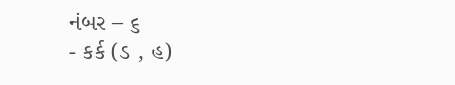નંબર – ૬
- કર્ક (ડ , હ)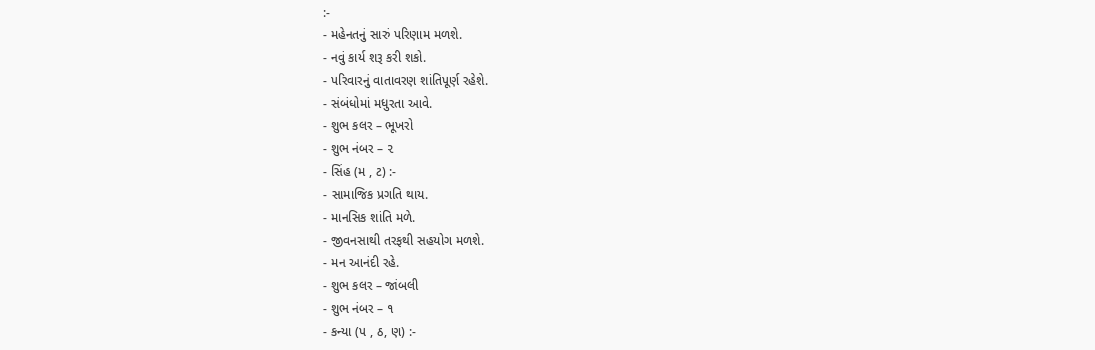:-
- મહેનતનું સારું પરિણામ મળશે.
- નવું કાર્ય શરૂ કરી શકો.
- પરિવારનું વાતાવરણ શાંતિપૂર્ણ રહેશે.
- સંબંધોમાં મધુરતા આવે.
- શુભ કલર – ભૂખરો
- શુભ નંબર – ૨
- સિંહ (મ , ટ) :-
- સામાજિક પ્રગતિ થાય.
- માનસિક શાંતિ મળે.
- જીવનસાથી તરફથી સહયોગ મળશે.
- મન આનંદી રહે.
- શુભ કલર – જાંબલી
- શુભ નંબર – ૧
- કન્યા (પ , ઠ, ણ) :-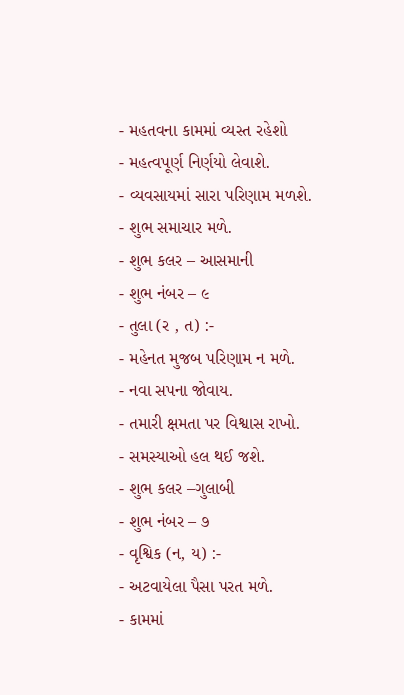- મહતવના કામમાં વ્યસ્ત રહેશો
- મહત્વપૂર્ણ નિર્ણયો લેવાશે.
- વ્યવસાયમાં સારા પરિણામ મળશે.
- શુભ સમાચાર મળે.
- શુભ કલર – આસમાની
- શુભ નંબર – ૯
- તુલા (ર , ત) :-
- મહેનત મુજબ પરિણામ ન મળે.
- નવા સપના જોવાય.
- તમારી ક્ષમતા પર વિશ્વાસ રાખો.
- સમસ્યાઓ હલ થઈ જશે.
- શુભ કલર –ગુલાબી
- શુભ નંબર – ૭
- વૃશ્વિક (ન, ય) :-
- અટવાયેલા પૈસા પરત મળે.
- કામમાં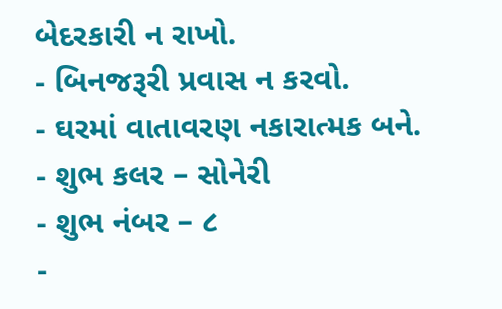બેદરકારી ન રાખો.
- બિનજરૂરી પ્રવાસ ન કરવો.
- ઘરમાં વાતાવરણ નકારાત્મક બને.
- શુભ કલર – સોનેરી
- શુભ નંબર – ૮
-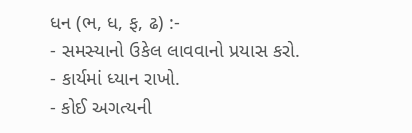ધન (ભ, ધ, ફ, ઢ) :-
- સમસ્યાનો ઉકેલ લાવવાનો પ્રયાસ કરો.
- કાર્યમાં ધ્યાન રાખો.
- કોઈ અગત્યની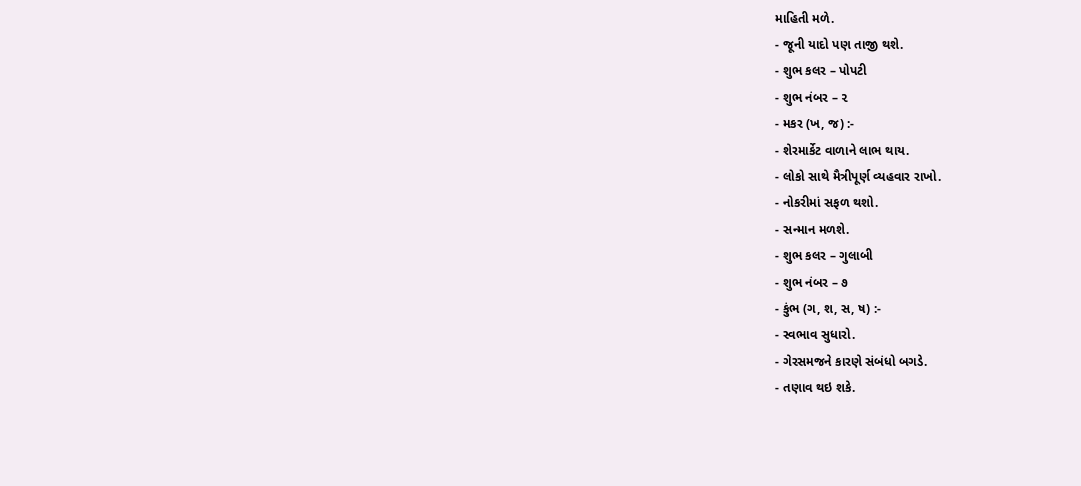માહિતી મળે.
- જૂની યાદો પણ તાજી થશે.
- શુભ કલર – પોપટી
- શુભ નંબર – ૨
- મકર (ખ, જ) :-
- શેરમાર્કેટ વાળાને લાભ થાય.
- લોકો સાથે મૈત્રીપૂર્ણ વ્યહવાર રાખો.
- નોકરીમાં સફળ થશો.
- સન્માન મળશે.
- શુભ કલર – ગુલાબી
- શુભ નંબર – ૭
- કુંભ (ગ, શ, સ, ષ) :-
- સ્વભાવ સુધારો.
- ગેરસમજને કારણે સંબંધો બગડે.
- તણાવ થઇ શકે.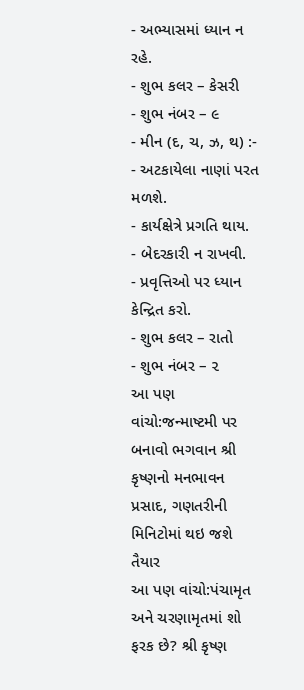- અભ્યાસમાં ધ્યાન ન રહે.
- શુભ કલર – કેસરી
- શુભ નંબર – ૯
- મીન (દ, ચ, ઝ, થ) :-
- અટકાયેલા નાણાં પરત મળશે.
- કાર્યક્ષેત્રે પ્રગતિ થાય.
- બેદરકારી ન રાખવી.
- પ્રવૃત્તિઓ પર ધ્યાન કેન્દ્રિત કરો.
- શુભ કલર – રાતો
- શુભ નંબર – ૨
આ પણ વાંચો:જન્માષ્ટમી પર બનાવો ભગવાન શ્રી કૃષ્ણનો મનભાવન પ્રસાદ, ગણતરીની મિનિટોમાં થઇ જશે તૈયાર
આ પણ વાંચો:પંચામૃત અને ચરણામૃતમાં શો ફરક છે? શ્રી કૃષ્ણ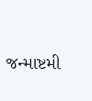જન્માષ્ટમી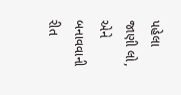પહેલા જાણી લો, એને બનાવવાની રીત